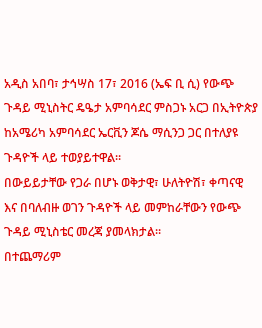አዲስ አበባ፣ ታኅሣስ 17፣ 2016 (ኤፍ ቢ ሲ) የውጭ ጉዳይ ሚኒስትር ዴዔታ አምባሳደር ምስጋኑ አርጋ በኢትዮጵያ ከአሜሪካ አምባሳደር ኤርቪን ጆሴ ማሲንጋ ጋር በተለያዩ ጉዳዮች ላይ ተወያይተዋል።
በውይይታቸው የጋራ በሆኑ ወቅታዊ፣ ሁለትዮሽ፣ ቀጣናዊ እና በባለብዙ ወገን ጉዳዮች ላይ መምከራቸውን የውጭ ጉዳይ ሚኒስቴር መረጃ ያመላክታል።
በተጨማሪም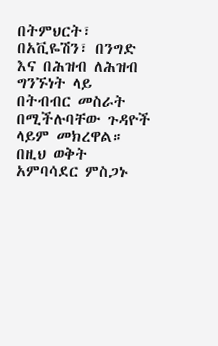በትምህርት፣ በአቪዬሽን፣ በንግድ እና በሕዝብ ለሕዝብ ግንኙነት ላይ በትብብር መስራት በሚችሉባቸው ጉዳዮች ላይም መክረዋል።
በዚህ ወቅት አምባሳደር ምስጋኑ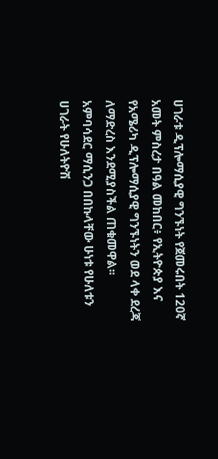ሀገራቱ ዲፕሎማሲያዊ ግንኙነት የጀመሩበት 120ኛ አመት ምስረታ በዓል መከበር፥ የኢትዮጵያ እና የአሜሪካ ዲፕሎማሲያዊ ግንኙነትን ወደ ላቀ ደረጃ ለማድረስ እንደሚያስችል ጠቁመዋል፡፡
አምባሳደር ማሲንጋ በበኩላቸው ሁነቱ የሁለቱን ሀገራት የሁለትዮሽ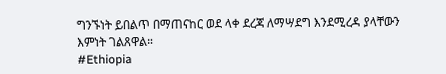ግንኙነት ይበልጥ በማጠናከር ወደ ላቀ ደረጃ ለማሣደግ እንደሚረዳ ያላቸውን እምነት ገልጸዋል።
#Ethiopia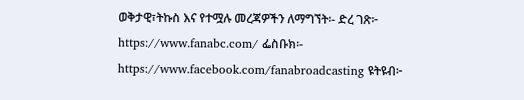ወቅታዊ፣ትኩስ እና የተሟሉ መረጃዎችን ለማግኘት፡- ድረ ገጽ፦ https://www.fanabc.com/ ፌስቡክ፡- https://www.facebook.com/fanabroadcasting ዩትዩብ፦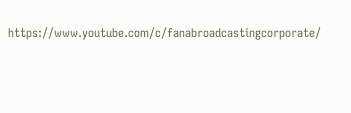https://www.youtube.com/c/fanabroadcastingcorporate/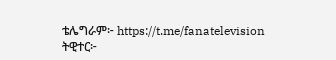ቴሌግራም፦ https://t.me/fanatelevision ትዊተር፦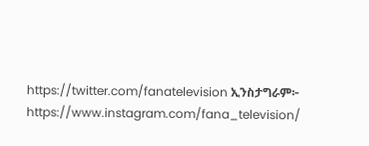https://twitter.com/fanatelevision ኢንስታግራም፦ https://www.instagram.com/fana_television/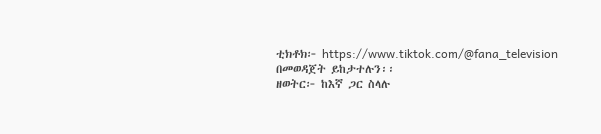ቲክቶክ፦ https://www.tiktok.com/@fana_television በመወዳጀት ይከታተሉን፡፡
ዘወትር፦ ከእኛ ጋር ስላሉ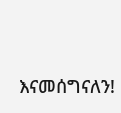እናመሰግናለን!